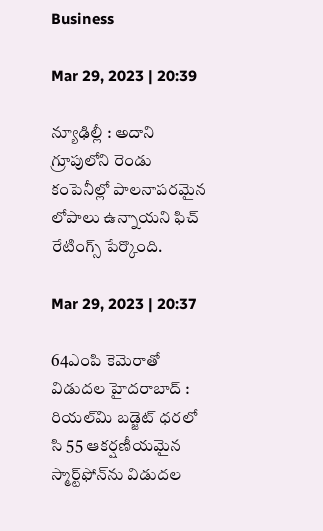Business

Mar 29, 2023 | 20:39

న్యూఢిల్లీ : అదాని గ్రూపులోని రెండు కంపెనీల్లో పాలనాపరమైన లోపాలు ఉన్నాయని ఫిచ్‌ రేటింగ్స్‌ పేర్కొంది.

Mar 29, 2023 | 20:37

64ఎంపి కెమెరాతో విడుదల హైదరాబాద్‌ : రియల్‌మి బడ్జెట్‌ ధరలో సి 55 ఆకర్షణీయమైన స్మార్ట్‌ఫోన్‌ను విడుదల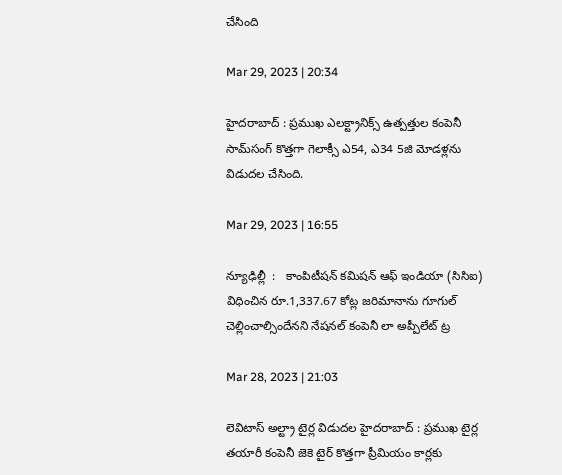చేసింది

Mar 29, 2023 | 20:34

హైదరాబాద్‌ : ప్రముఖ ఎలక్ట్రానిక్స్‌ ఉత్పత్తుల కంపెనీ సామ్‌సంగ్‌ కొత్తగా గెలాక్సీ ఎ54, ఎ34 5జి మోడళ్లను విడుదల చేసింది.

Mar 29, 2023 | 16:55

న్యూఢిల్లీ  :   కాంపిటీషన్‌ కమిషన్‌ ఆఫ్‌ ఇండియా (సిసిఐ) విధించిన రూ.1,337.67 కోట్ల జరిమానాను గూగుల్‌ చెల్లించాల్సిందేనని నేషనల్‌ కంపెనీ లా అప్పీలేట్‌ ట్ర

Mar 28, 2023 | 21:03

లెవిటాస్‌ అల్ట్రా టైర్ల విడుదల హైదరాబాద్‌ : ప్రముఖ టైర్ల తయారీ కంపెనీ జెకె టైర్‌ కొత్తగా ప్రీమియం కార్లకు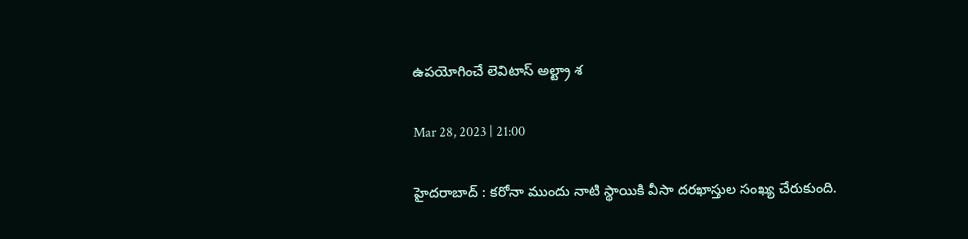ఉపయోగించే లెవిటాస్‌ అల్ట్రా శ

Mar 28, 2023 | 21:00

హైదరాబాద్‌ : కరోనా ముందు నాటి స్థాయికి వీసా దరఖాస్తుల సంఖ్య చేరుకుంది.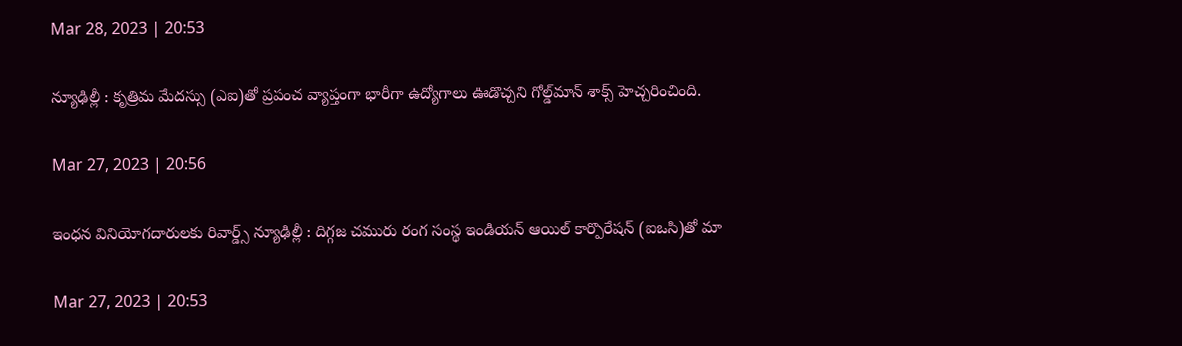Mar 28, 2023 | 20:53

న్యూఢిల్లీ : కృత్రిమ మేదస్సు (ఎఐ)తో ప్రపంచ వ్యాప్తంగా భారీగా ఉద్యోగాలు ఊడొచ్చని గోల్డ్‌మాన్‌ శాక్స్‌ హెచ్చరించింది.

Mar 27, 2023 | 20:56

ఇంధన వినియోగదారులకు రివార్డ్స్‌ న్యూఢిల్లీ : దిగ్గజ చమురు రంగ సంస్థ ఇండియన్‌ ఆయిల్‌ కార్పొరేషన్‌ (ఐఒసి)తో మా

Mar 27, 2023 | 20:53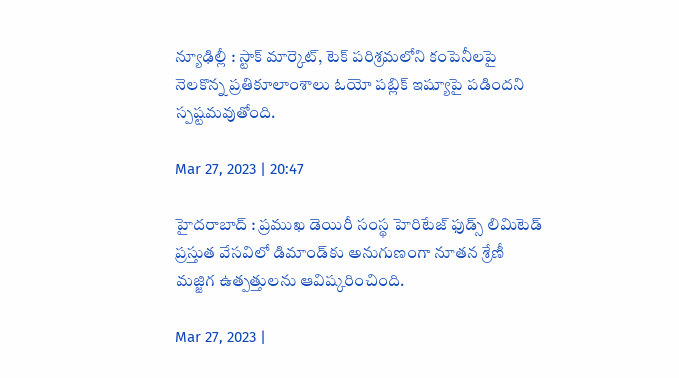న్యూఢిల్లీ : స్టాక్‌ మార్కెట్‌, టెక్‌ పరిశ్రమలోని కంపెనీలపై నెలకొన్న ప్రతికూలాంశాలు ఓయో పబ్లిక్‌ ఇష్యూపై పడిందని స్పష్టమవుతోంది.

Mar 27, 2023 | 20:47

హైదరాబాద్‌ : ప్రముఖ డెయిరీ సంస్థ హెరిటేజ్‌ ఫుడ్స్‌ లిమిటెడ్‌ ప్రస్తుత వేసవిలో డిమాండ్‌కు అనుగుణంగా నూతన శ్రేణీ మజ్జిగ ఉత్పత్తులను ఆవిష్కరించింది.

Mar 27, 2023 |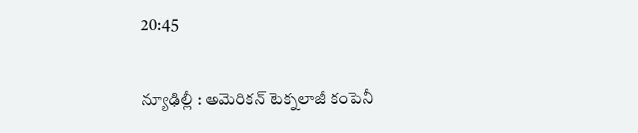20:45

న్యూఢిల్లీ : అమెరికన్‌ టెక్నలాజీ కంపెనీ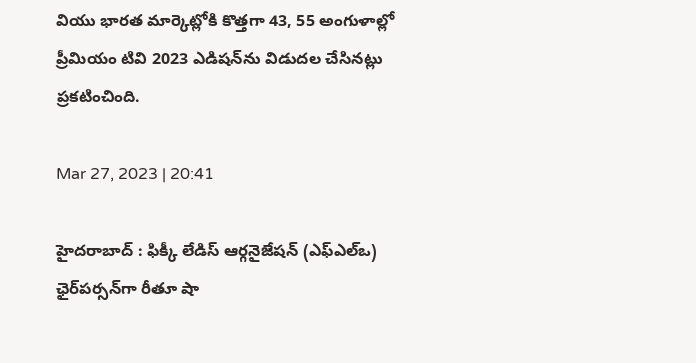వియు భారత మార్కెట్లోకి కొత్తగా 43, 55 అంగుళాల్లో ప్రీమియం టివి 2023 ఎడిషన్‌ను విడుదల చేసినట్లు ప్రకటించింది.

Mar 27, 2023 | 20:41

హైదరాబాద్‌ : ఫిక్కీ లేడిస్‌ ఆర్గనైజేషన్‌ (ఎఫ్‌ఎల్‌ఒ) ఛైర్‌పర్సన్‌గా రీతూ షా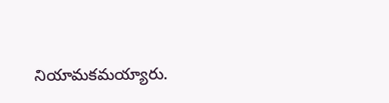నియామకమయ్యారు.